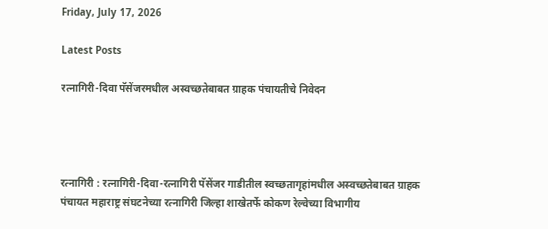Friday, July 17, 2026

Latest Posts

रत्नागिरी-दिवा पॅसेंजरमधील अस्वच्छतेबाबत ग्राहक पंचायतीचे निवेदन




रत्नागिरी : रत्नागिरी-दिवा-रत्नागिरी पॅसेंजर गाडीतील स्वच्छतागृहांमधील अस्वच्छतेबाबत ग्राहक पंचायत महाराष्ट्र संघटनेच्या रत्नागिरी जिल्हा शाखेतर्फे कोकण रेल्वेच्या विभागीय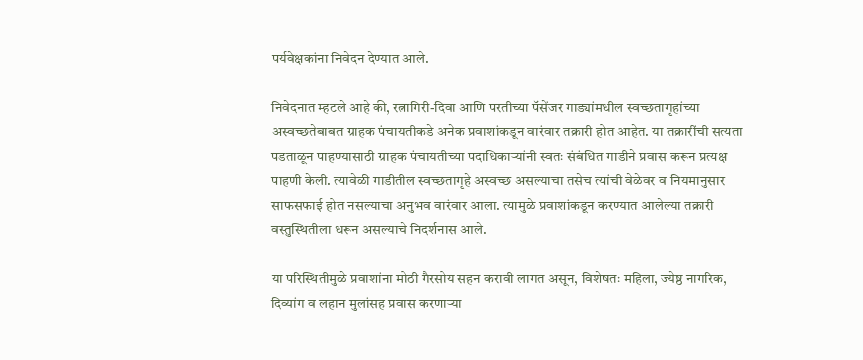पर्यवेक्षकांना निवेदन देण्यात आले.

निवेदनात म्हटले आहे की, रत्नागिरी-दिवा आणि परतीच्या पॅसेंजर गाड्यांमधील स्वच्छतागृहांच्या अस्वच्छतेबाबत ग्राहक पंचायतीकडे अनेक प्रवाशांकडून वारंवार तक्रारी होत आहेत. या तक्रारींची सत्यता पडताळून पाहण्यासाठी ग्राहक पंचायतीच्या पदाधिकाऱ्यांनी स्वतः संबंधित गाडीने प्रवास करून प्रत्यक्ष पाहणी केली. त्यावेळी गाडीतील स्वच्छतागृहे अस्वच्छ असल्याचा तसेच त्यांची वेळेवर व नियमानुसार साफसफाई होत नसल्याचा अनुभव वारंवार आला. त्यामुळे प्रवाशांकडून करण्यात आलेल्या तक्रारी वस्तुस्थितीला धरून असल्याचे निदर्शनास आले.

या परिस्थितीमुळे प्रवाशांना मोठी गैरसोय सहन करावी लागत असून, विशेषतः महिला, ज्येष्ठ नागरिक, दिव्यांग व लहान मुलांसह प्रवास करणाऱ्या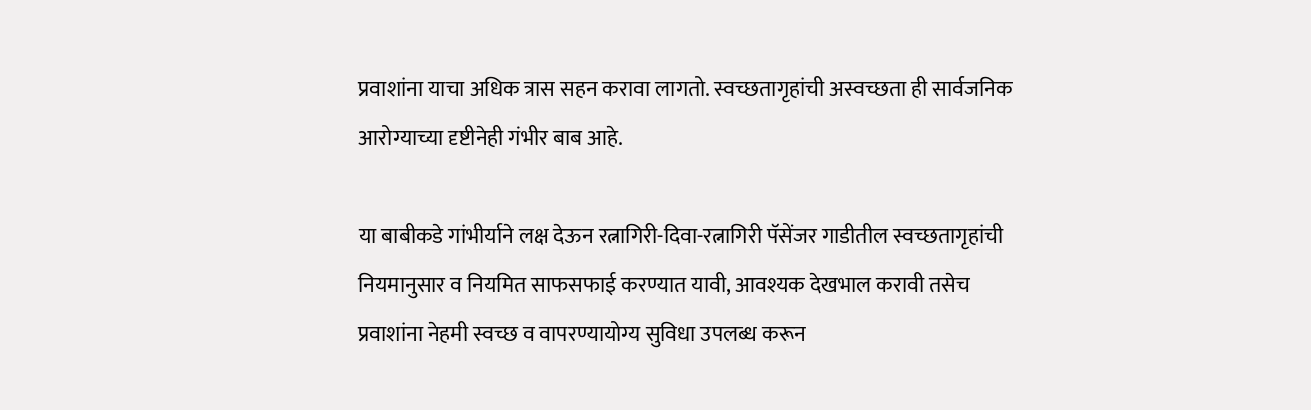प्रवाशांना याचा अधिक त्रास सहन करावा लागतो. स्वच्छतागृहांची अस्वच्छता ही सार्वजनिक आरोग्याच्या दृष्टीनेही गंभीर बाब आहे.

या बाबीकडे गांभीर्याने लक्ष देऊन रत्नागिरी-दिवा-रत्नागिरी पॅसेंजर गाडीतील स्वच्छतागृहांची नियमानुसार व नियमित साफसफाई करण्यात यावी, आवश्यक देखभाल करावी तसेच प्रवाशांना नेहमी स्वच्छ व वापरण्यायोग्य सुविधा उपलब्ध करून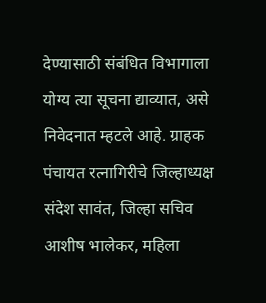देण्यासाठी संबंधित विभागाला योग्य त्या सूचना द्याव्यात, असे निवेदनात म्हटले आहे. ग्राहक पंचायत रत्नागिरीचे जिल्हाध्यक्ष संदेश सावंत, जिल्हा सचिव आशीष भालेकर, महिला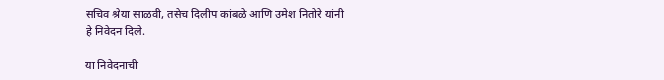सचिव श्रेया साळवी, तसेच दिलीप कांबळे आणि उमेश नितोरे यांनी हे निवेदन दिले.

या निवेदनाची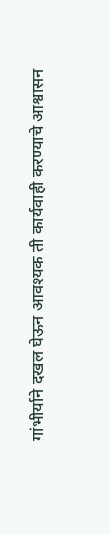गांभीर्याने दखल घेऊन आवश्यक ती कार्यवाही करण्याचे आश्वासन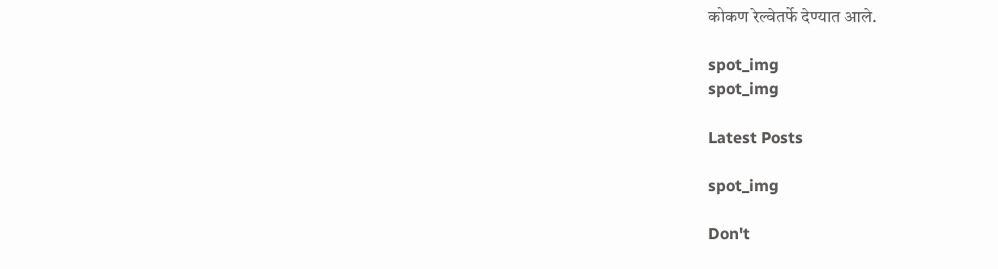कोकण रेल्वेतर्फे देण्यात आले.

spot_img
spot_img

Latest Posts

spot_img

Don't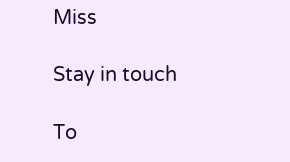Miss

Stay in touch

To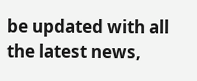be updated with all the latest news,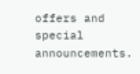offers and special announcements.